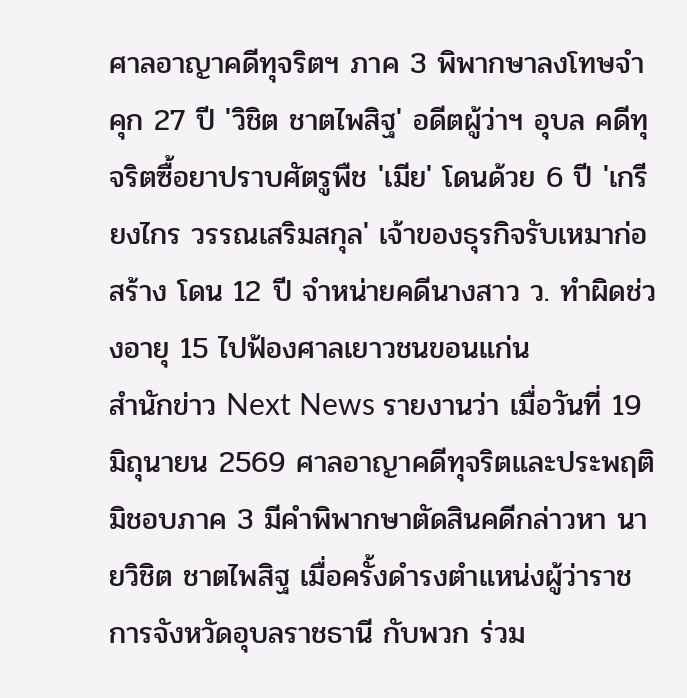ศาลอาญาคดีทุจริตฯ ภาค 3 พิพากษาลงโทษจำคุก 27 ปี 'วิชิต ชาตไพสิฐ' อดีตผู้ว่าฯ อุบล คดีทุจริตซื้อยาปราบศัตรูพืช 'เมีย' โดนด้วย 6 ปี 'เกรียงไกร วรรณเสริมสกุล' เจ้าของธุรกิจรับเหมาก่อสร้าง โดน 12 ปี จำหน่ายคดีนางสาว ว. ทำผิดช่วงอายุ 15 ไปฟ้องศาลเยาวชนขอนแก่น
สำนักข่าว Next News รายงานว่า เมื่อวันที่ 19 มิถุนายน 2569 ศาลอาญาคดีทุจริตและประพฤติมิชอบภาค 3 มีคำพิพากษาตัดสินคดีกล่าวหา นายวิชิต ชาตไพสิฐ เมื่อครั้งดำรงตำแหน่งผู้ว่าราชการจังหวัดอุบลราชธานี กับพวก ร่วม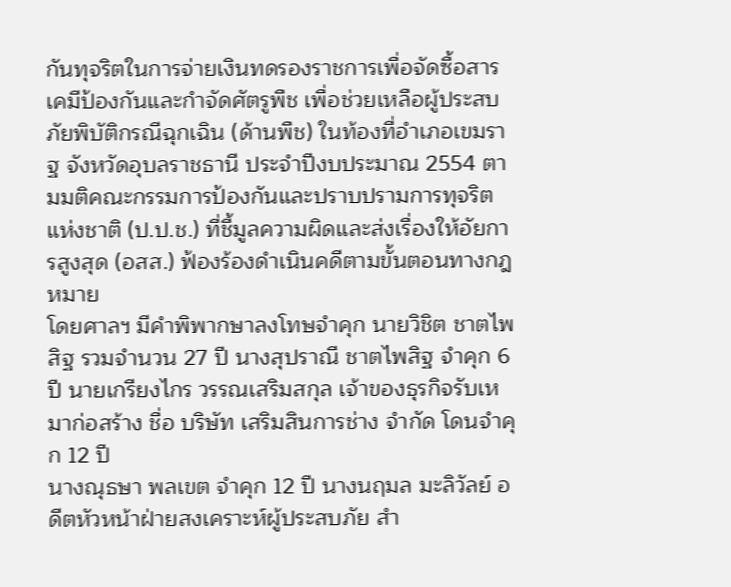กันทุจริตในการจ่ายเงินทดรองราชการเพื่อจัดซื้อสารเคมีป้องกันและกำจัดศัตรูพืช เพื่อช่วยเหลือผู้ประสบภัยพิบัติกรณีฉุกเฉิน (ด้านพืช) ในท้องที่อำเภอเขมราฐ จังหวัดอุบลราชธานี ประจำปีงบประมาณ 2554 ตามมติคณะกรรมการป้องกันและปราบปรามการทุจริตแห่งชาติ (ป.ป.ช.) ที่ชี้มูลความผิดและส่งเรื่องให้อัยการสูงสุด (อสส.) ฟ้องร้องดำเนินคดีตามขั้นตอนทางกฎหมาย
โดยศาลฯ มีคำพิพากษาลงโทษจำคุก นายวิชิต ชาตไพสิฐ รวมจำนวน 27 ปี นางสุปราณี ชาตไพสิฐ จำคุก 6 ปี นายเกรียงไกร วรรณเสริมสกุล เจ้าของธุรกิจรับเหมาก่อสร้าง ชื่อ บริษัท เสริมสินการช่าง จำกัด โดนจำคุก 12 ปี
นางณุธษา พลเขต จำคุก 12 ปี นางนฤมล มะลิวัลย์ อดีตหัวหน้าฝ่ายสงเคราะห์ผู้ประสบภัย สำ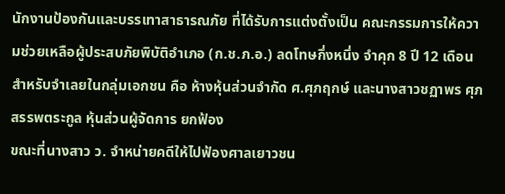นักงานป้องกันและบรรเทาสาธารณภัย ที่ได้รับการแต่งตั้งเป็น คณะกรรมการให้ความช่วยเหลือผู้ประสบภัยพิบัติอำเภอ (ก.ช.ภ.อ.) ลดโทษกึ่งหนึ่ง จำคุก 8 ปี 12 เดือน
สำหรับจำเลยในกลุ่มเอกชน คือ ห้างหุ้นส่วนจำกัด ศ.ศุภฤกษ์ และนางสาวชฏาพร ศุภสรรพตระกูล หุ้นส่วนผู้จัดการ ยกฟ้อง
ขณะที่นางสาว ว. จำหน่ายคดีให้ไปฟ้องศาลเยาวชน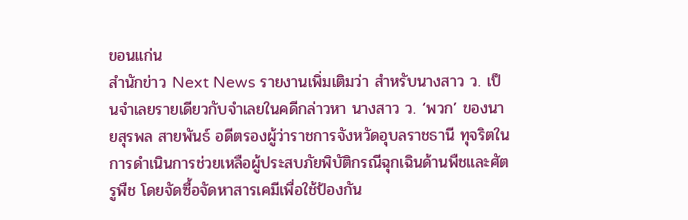ขอนแก่น
สำนักข่าว Next News รายงานเพิ่มเติมว่า สำหรับนางสาว ว. เป็นจำเลยรายเดียวกับจำเลยในคดีกล่าวหา นางสาว ว. ‘พวก’ ของนายสุรพล สายพันธ์ อดีตรองผู้ว่าราชการจังหวัดอุบลราชธานี ทุจริตในการดําเนินการช่วยเหลือผู้ประสบภัยพิบัติกรณีฉุกเฉินด้านพืชและศัตรูพืช โดยจัดซื้อจัดหาสารเคมีเพื่อใช้ป้องกัน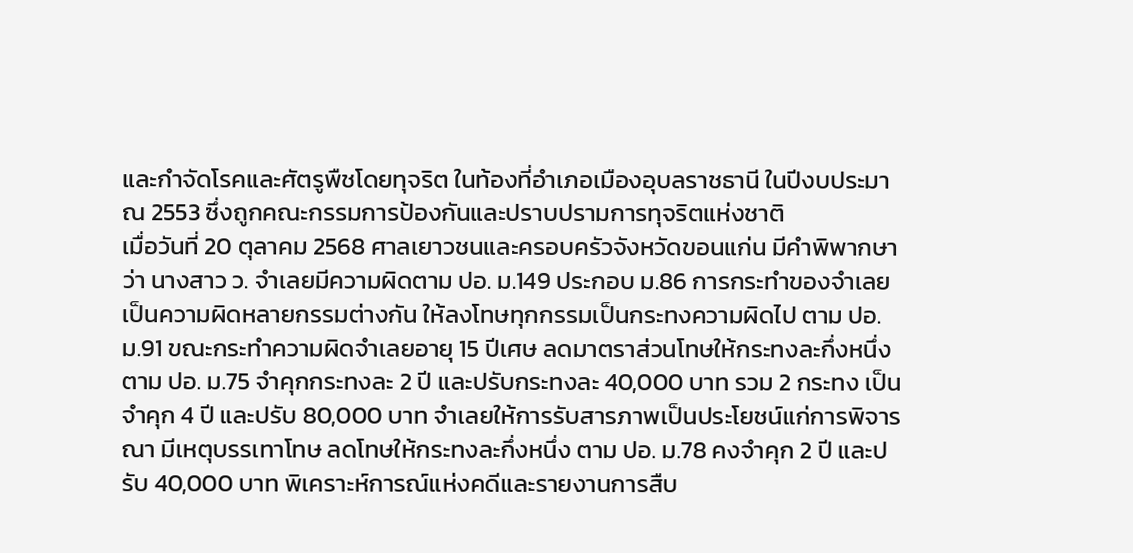และกําจัดโรคและศัตรูพืชโดยทุจริต ในท้องที่อําเภอเมืองอุบลราชธานี ในปีงบประมาณ 2553 ซึ่งถูกคณะกรรมการป้องกันและปราบปรามการทุจริตแห่งชาติ
เมื่อวันที่ 20 ตุลาคม 2568 ศาลเยาวชนและครอบครัวจังหวัดขอนแก่น มีคำพิพากษาว่า นางสาว ว. จำเลยมีความผิดตาม ปอ. ม.149 ประกอบ ม.86 การกระทำของจำเลยเป็นความผิดหลายกรรมต่างกัน ให้ลงโทษทุกกรรมเป็นกระทงความผิดไป ตาม ปอ. ม.91 ขณะกระทำความผิดจำเลยอายุ 15 ปีเศษ ลดมาตราส่วนโทษให้กระทงละกึ่งหนึ่ง ตาม ปอ. ม.75 จำคุกกระทงละ 2 ปี และปรับกระทงละ 40,000 บาท รวม 2 กระทง เป็นจำคุก 4 ปี และปรับ 80,000 บาท จำเลยให้การรับสารภาพเป็นประโยชน์แก่การพิจารณา มีเหตุบรรเทาโทษ ลดโทษให้กระทงละกึ่งหนึ่ง ตาม ปอ. ม.78 คงจำคุก 2 ปี และปรับ 40,000 บาท พิเคราะห์การณ์แห่งคดีและรายงานการสืบ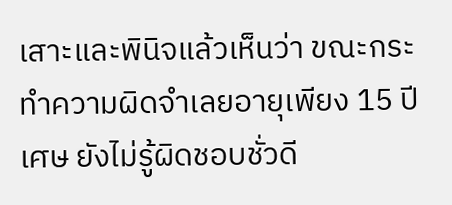เสาะและพินิจแล้วเห็นว่า ขณะกระทำความผิดจำเลยอายุเพียง 15 ปีเศษ ยังไม่รู้ผิดชอบชั่วดี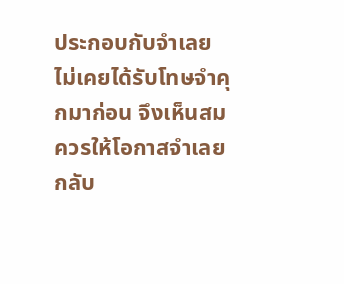ประกอบกับจำเลยไม่เคยได้รับโทษจำคุกมาก่อน จึงเห็นสมควรให้โอกาสจำเลยกลับ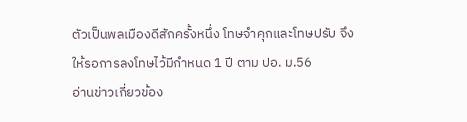ตัวเป็นพลเมืองดีสักครั้งหนึ่ง โทษจำคุกและโทษปรับ จึงให้รอการลงโทษไว้มีกำหนด 1 ปี ตาม ปอ. ม.56
อ่านข่าวเกี่ยวข้อง